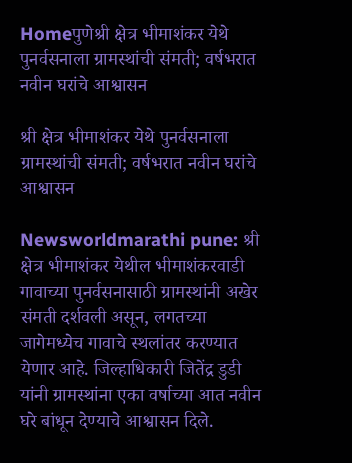Homeपुणेश्री क्षेत्र भीमाशंकर येथे पुनर्वसनाला ग्रामस्थांची संमती; वर्षभरात नवीन घरांचे आश्वासन

श्री क्षेत्र भीमाशंकर येथे पुनर्वसनाला ग्रामस्थांची संमती; वर्षभरात नवीन घरांचे आश्वासन

Newsworldmarathi pune: श्री क्षेत्र भीमाशंकर येथील भीमाशंकरवाडी गावाच्या पुनर्वसनासाठी ग्रामस्थांनी अखेर संमती दर्शवली असून, लगतच्या जागेमध्येच गावाचे स्थलांतर करण्यात येणार आहे. जिल्हाधिकारी जितेंद्र डुडी यांनी ग्रामस्थांना एका वर्षाच्या आत नवीन घरे बांधून देण्याचे आश्वासन दिले.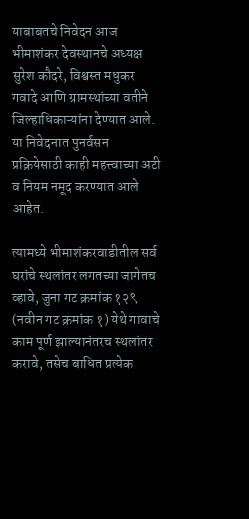याबाबतचे निवेदन आज भीमाशंकर देवस्थानचे अध्यक्ष सुरेश कौदरे, विश्वस्त मधुकर गवादे आणि ग्रामस्थांच्या वतीने जिल्हाधिकाऱ्यांना देण्यात आले. या निवेदनात पुनर्वसन प्रक्रियेसाठी काही महत्त्वाच्या अटी व नियम नमूद करण्यात आले आहेत.

त्यामध्ये भीमाशंकरवाडीतील सर्व घरांचे स्थलांतर लगतच्या जागेतच व्हावे, जुना गट क्रमांक १२९ (नवीन गट क्रमांक १) येथे गावाचे काम पूर्ण झाल्यानंतरच स्थलांतर करावे, तसेच बाधित प्रत्येक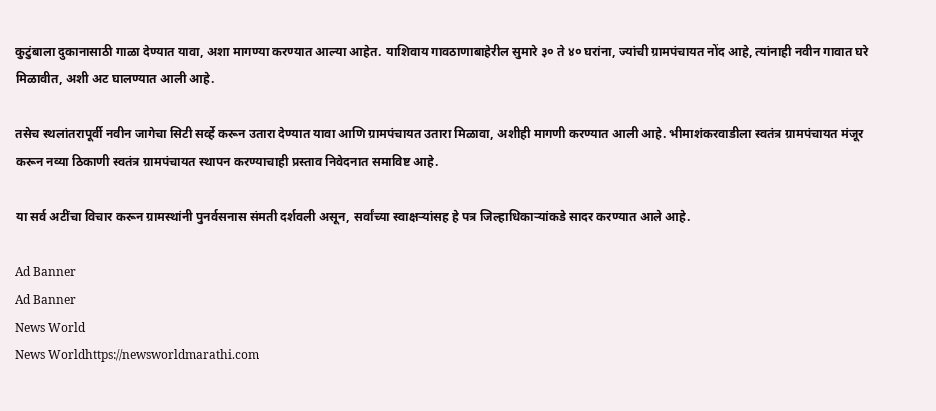कुटुंबाला दुकानासाठी गाळा देण्यात यावा, अशा मागण्या करण्यात आल्या आहेत. याशिवाय गावठाणाबाहेरील सुमारे ३० ते ४० घरांना, ज्यांची ग्रामपंचायत नोंद आहे, त्यांनाही नवीन गावात घरे मिळावीत, अशी अट घालण्यात आली आहे.

तसेच स्थलांतरापूर्वी नवीन जागेचा सिटी सर्व्हे करून उतारा देण्यात यावा आणि ग्रामपंचायत उतारा मिळावा, अशीही मागणी करण्यात आली आहे. भीमाशंकरवाडीला स्वतंत्र ग्रामपंचायत मंजूर करून नव्या ठिकाणी स्वतंत्र ग्रामपंचायत स्थापन करण्याचाही प्रस्ताव निवेदनात समाविष्ट आहे.

या सर्व अटींचा विचार करून ग्रामस्थांनी पुनर्वसनास संमती दर्शवली असून, सर्वांच्या स्वाक्षऱ्यांसह हे पत्र जिल्हाधिकाऱ्यांकडे सादर करण्यात आले आहे.

Ad Banner
Ad Banner
News World
News Worldhttps://newsworldmarathi.com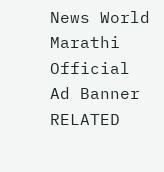News World Marathi Official
Ad Banner
RELATED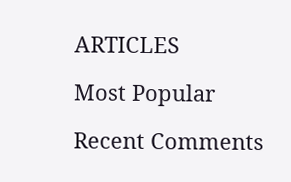ARTICLES

Most Popular

Recent Comments